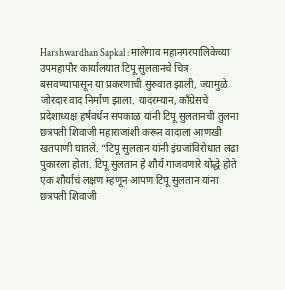Harshwardhan Sapkal : मालेगाव महानगरपालिकेच्या उपमहापौर कार्यालयात टिपू सुलतानचे चित्र बसवण्यापासून या प्रकरणाची सुरुवात झाली, ज्यामुळे जोरदार वाद निर्माण झाला. यादरम्यान, काँग्रेसचे प्रदेशाध्यक्ष हर्षवर्धन सपकाळ यांनी टिपू सुलतानची तुलना छत्रपती शिवाजी महाराजांशी करून वादाला आणखी खतपाणी घातले. “टिपू सुलतान यांनी इंग्रजांविरोधात लढा पुकारला होता. टिपू सुलतान हे शौर्य गाजवणारे योद्धे होते एक शौर्याचं लक्षण म्हणून आपण टिपू सुलतान यांना छत्रपती शिवाजी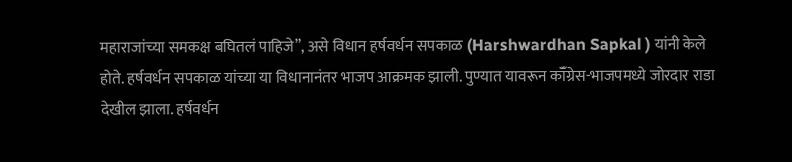महाराजांच्या समकक्ष बघितलं पाहिजे”, असे विधान हर्षवर्धन सपकाळ (Harshwardhan Sapkal ) यांनी केले होते. हर्षवर्धन सपकाळ यांच्या या विधानानंतर भाजप आक्रमक झाली. पुण्यात यावरून कॉँग्रेस-भाजपमध्ये जोरदार राडा देखील झाला. हर्षवर्धन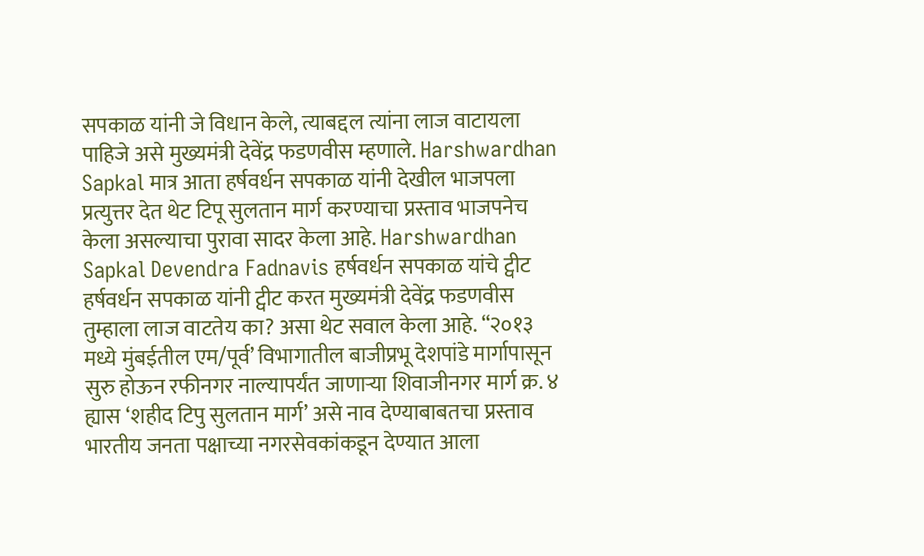सपकाळ यांनी जे विधान केले, त्याबद्दल त्यांना लाज वाटायला पाहिजे असे मुख्यमंत्री देवेंद्र फडणवीस म्हणाले. Harshwardhan Sapkal मात्र आता हर्षवर्धन सपकाळ यांनी देखील भाजपला प्रत्युत्तर देत थेट टिपू सुलतान मार्ग करण्याचा प्रस्ताव भाजपनेच केला असल्याचा पुरावा सादर केला आहे. Harshwardhan Sapkal Devendra Fadnavis हर्षवर्धन सपकाळ यांचे ट्वीट हर्षवर्धन सपकाळ यांनी ट्वीट करत मुख्यमंत्री देवेंद्र फडणवीस तुम्हाला लाज वाटतेय का? असा थेट सवाल केला आहे. “२०१३ मध्ये मुंबईतील एम/पूर्व’ विभागातील बाजीप्रभू देशपांडे मार्गापासून सुरु होऊन रफीनगर नाल्यापर्यंत जाणाऱ्या शिवाजीनगर मार्ग क्र. ४ ह्यास ‘शहीद टिपु सुलतान मार्ग’ असे नाव देण्याबाबतचा प्रस्ताव भारतीय जनता पक्षाच्या नगरसेवकांकडून देण्यात आला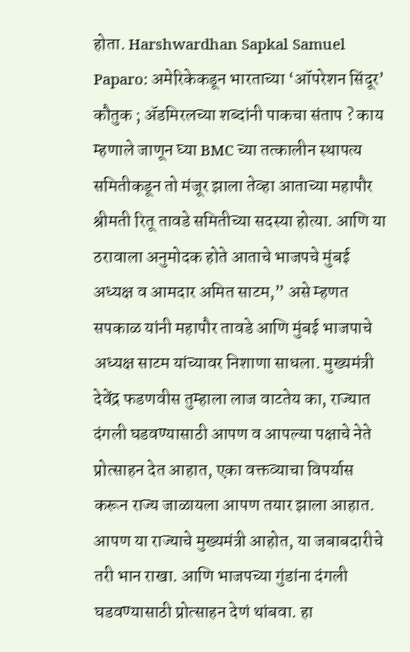होता. Harshwardhan Sapkal Samuel Paparo: अमेरिकेकडून भारताच्या ‘ऑपरेशन सिंदूर’ कौतुक ; ॲडमिरलच्या शब्दांनी पाकचा संताप ? काय म्हणाले जाणून घ्या BMC च्या तत्कालीन स्थापत्य समितीकडून तो मंजूर झाला तेव्हा आताच्या महापौर श्रीमती रितू तावडे समितीच्या सदस्या होत्या. आणि या ठरावाला अनुमोदक होते आताचे भाजपचे मुंबई अध्यक्ष व आमदार अमित साटम,” असे म्हणत सपकाळ यांनी महापौर तावडे आणि मुंबई भाजपाचे अध्यक्ष साटम यांच्यावर निशाणा साधला. मुख्यमंत्री देवेंद्र फडणवीस तुम्हाला लाज वाटतेय का, राज्यात दंगली घडवण्यासाठी आपण व आपल्या पक्षाचे नेते प्रोत्साहन देत आहात, एका वक्तव्याचा विपर्यास करून राज्य जाळायला आपण तयार झाला आहात. आपण या राज्याचे मुख्यमंत्री आहोत, या जबाबदारीचे तरी भान राखा. आणि भाजपच्या गुंडांना दंगली घडवण्यासाठी प्रोत्साहन देणं थांबवा. हा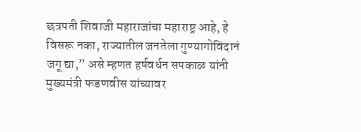छत्रपती शिवाजी महाराजांचा महाराष्ट्र आहे, हे विसरू नका, राज्यातील जनतेला गुण्यागोविंदानं जगू द्या,” असे म्हणत हर्षवर्धन सपकाळ यांनी मुख्यमंत्री फडणवीस यांच्यावर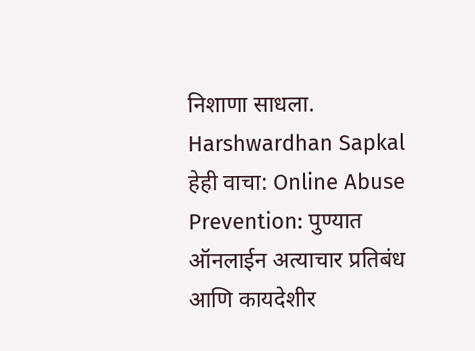निशाणा साधला. Harshwardhan Sapkal हेही वाचा: Online Abuse Prevention: पुण्यात ऑनलाईन अत्याचार प्रतिबंध आणि कायदेशीर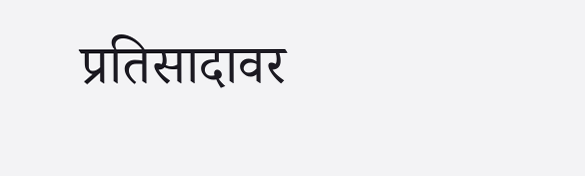प्रतिसादावर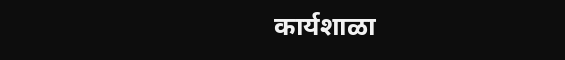कार्यशाळा